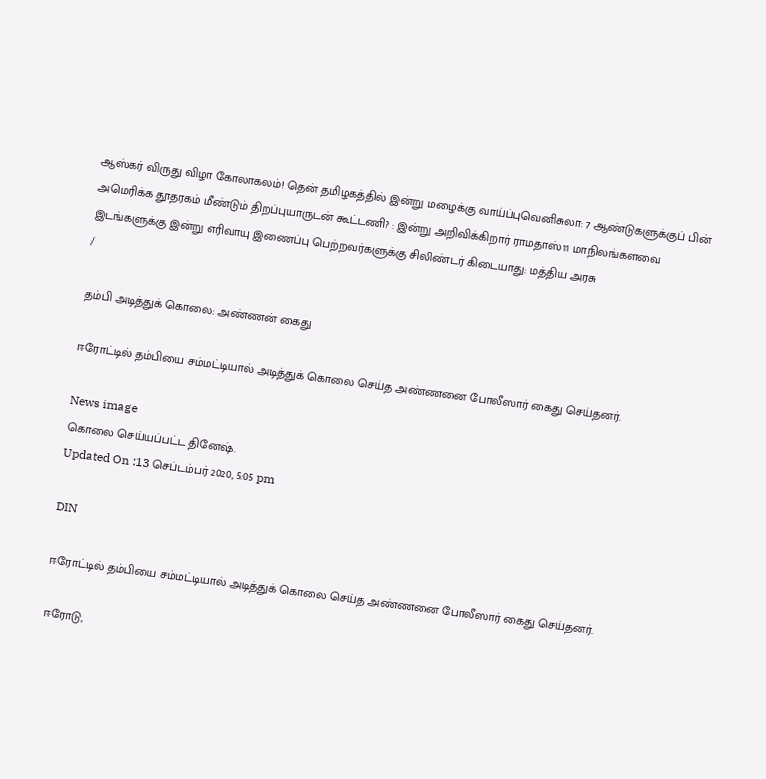ஆஸ்கர் விருது விழா கோலாகலம்! தென் தமிழகத்தில் இன்று மழைக்கு வாய்ப்புவெனிசுலா: 7 ஆண்டுகளுக்குப் பின் அமெரிக்க தூதரகம் மீண்டும் திறப்புயாருடன் கூட்டணி? : இன்று அறிவிக்கிறார் ராமதாஸ்11 மாநிலங்களவை இடங்களுக்கு இன்று எரிவாயு இணைப்பு பெற்றவர்களுக்கு சிலிண்டர் கிடையாது: மத்திய அரசு
/

தம்பி அடித்துக் கொலை: அண்ணன் கைது

ஈரோட்டில் தம்பியை சம்மட்டியால் அடித்துக் கொலை செய்த அண்ணனை போலீஸார் கைது செய்தனர்.

News image
கொலை செய்யப்பட்ட தினேஷ்.
Updated On :13 செப்டம்பர் 2020, 5:05 pm

DIN

ஈரோட்டில் தம்பியை சம்மட்டியால் அடித்துக் கொலை செய்த அண்ணனை போலீஸார் கைது செய்தனர்.

ஈரோடு,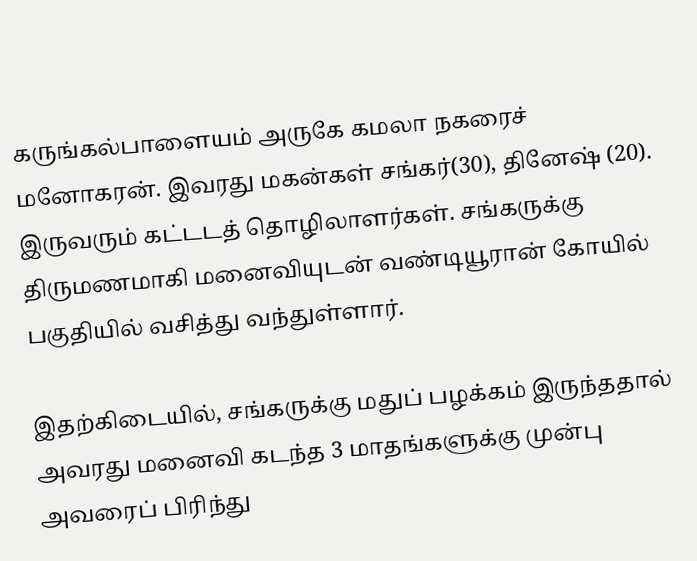கருங்கல்பாளையம் அருகே கமலா நகரைச் மனோகரன். இவரது மகன்கள் சங்கர்(30), தினேஷ் (20). இருவரும் கட்டடத் தொழிலாளர்கள். சங்கருக்கு திருமணமாகி மனைவியுடன் வண்டியூரான் கோயில் பகுதியில் வசித்து வந்துள்ளார்.

இதற்கிடையில், சங்கருக்கு மதுப் பழக்கம் இருந்ததால் அவரது மனைவி கடந்த 3 மாதங்களுக்கு முன்பு அவரைப் பிரிந்து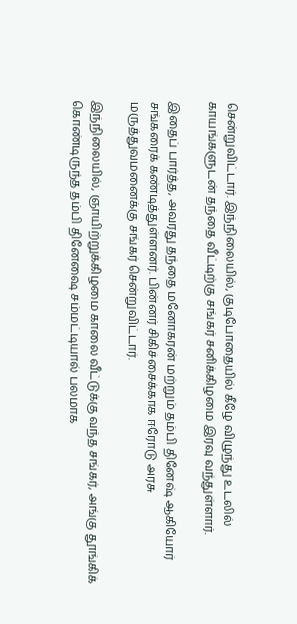சென்றுவிட்டார். இந்நிலையில், குடிபோதையில் கீழே விழுந்து உடலில் காயங்களுடன் தந்தை வீட்டிற்கு சங்கர் சனிக்கிழமை இரவு வந்துள்ளார்.

இதைப் பார்த்த, அவரது தந்தை மனோகரன் மற்றும் தம்பி தினேஷ் ஆகியோர் சங்கரைக் கண்டித்துள்ளனர். பின்னர் சிகிச்சைக்காக ஈரோடு அரசு மருத்துவமனைக்கு சங்கர் சென்றுவிட்டார்.

இந்நிலையில், ஞாயிற்றுக்கிழமை காலை வீட்டுக்கு வந்த சங்கர், அங்கு தூங்கிக் கொண்டிருந்த தம்பி தினேஷை சம்மட்டியால் பலமாக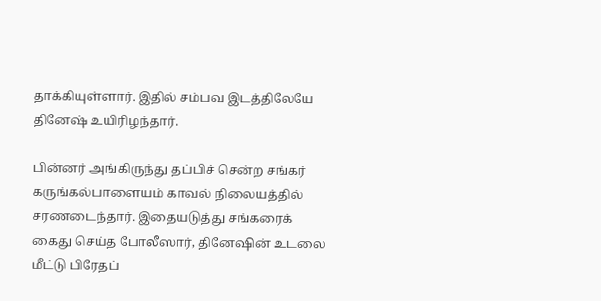தாக்கியுள்ளார். இதில் சம்பவ இடத்திலேயே தினேஷ் உயிரிழந்தார்.

பின்னர் அங்கிருந்து தப்பிச் சென்ற சங்கர் கருங்கல்பாளையம் காவல் நிலையத்தில் சரணடைந்தார். இதையடுத்து சங்கரைக் கைது செய்த போலீஸார், தினேஷின் உடலை மீட்டு பிரேதப்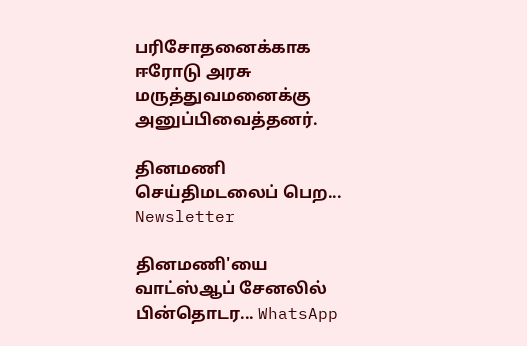பரிசோதனைக்காக ஈரோடு அரசு மருத்துவமனைக்கு அனுப்பிவைத்தனர்.

தினமணி செய்திமடலைப் பெற... Newsletter

தினமணி'யை வாட்ஸ்ஆப் சேனலில் பின்தொடர... WhatsApp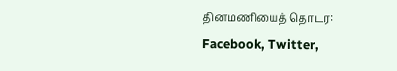தினமணியைத் தொடர: Facebook, Twitter,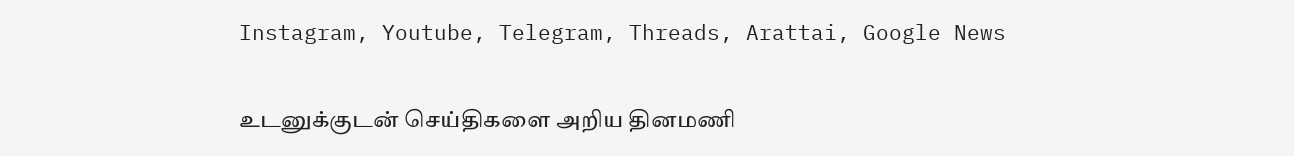Instagram, Youtube, Telegram, Threads, Arattai, Google News

உடனுக்குடன் செய்திகளை அறிய தினமணி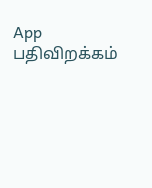App பதிவிறக்கம்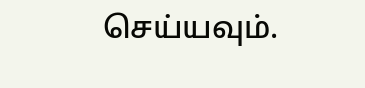செய்யவும்.